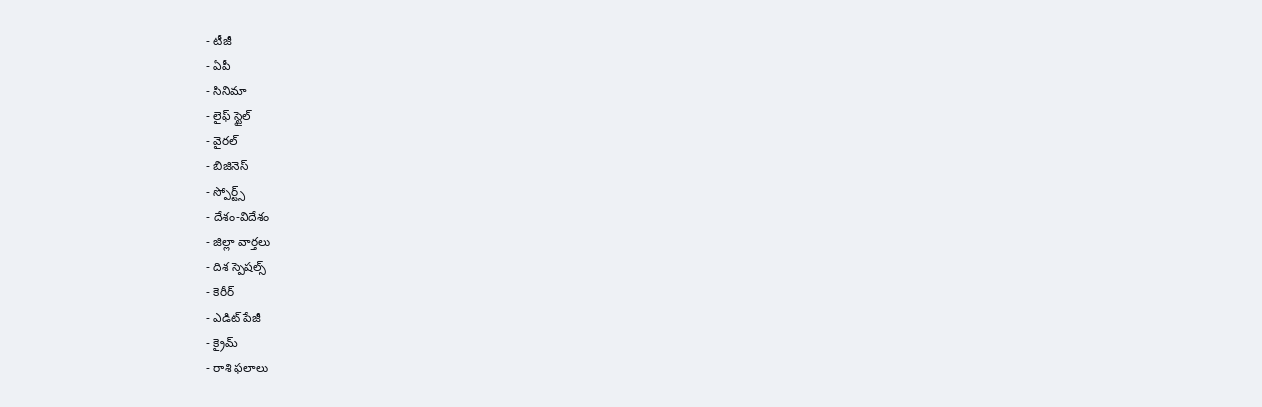- టీజీ
- ఏపీ
- సినిమా
- లైఫ్ స్టైల్
- వైరల్
- బిజినెస్
- స్పోర్ట్స్
- దేశం-విదేశం
- జిల్లా వార్తలు
- దిశ స్పెషల్స్
- కెరీర్
- ఎడిట్ పేజీ
- క్రైమ్
- రాశి ఫలాలు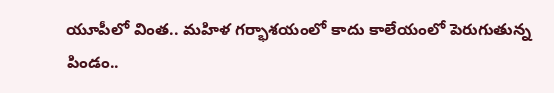యూపీలో వింత.. మహిళ గర్భాశయంలో కాదు కాలేయంలో పెరుగుతున్న పిండం..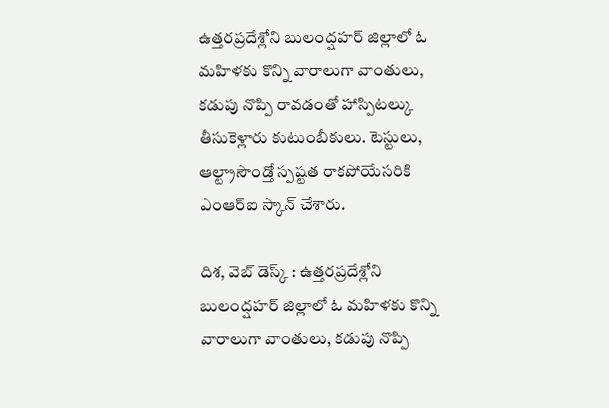ఉత్తరప్రదేశ్లోని బులంద్షహర్ జిల్లాలో ఓ మహిళకు కొన్ని వారాలుగా వాంతులు, కడుపు నొప్పి రావడంతో హాస్పిటల్కు తీసుకెళ్లారు కుటుంబీకులు. టెస్టులు, ఆల్ట్రాసౌండ్తో స్పష్టత రాకపోయేసరికి ఎంఆర్ఐ స్కాన్ చేశారు.

దిశ, వెబ్ డెస్క్ : ఉత్తరప్రదేశ్లోని బులంద్షహర్ జిల్లాలో ఓ మహిళకు కొన్ని వారాలుగా వాంతులు, కడుపు నొప్పి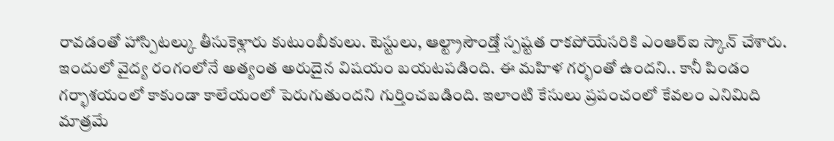రావడంతో హాస్పిటల్కు తీసుకెళ్లారు కుటుంబీకులు. టెస్టులు, ఆల్ట్రాసౌండ్తో స్పష్టత రాకపోయేసరికి ఎంఆర్ఐ స్కాన్ చేశారు. ఇందులో వైద్య రంగంలోనే అత్యంత అరుదైన విషయం బయటపడింది. ఈ మహిళ గర్భంతో ఉందని.. కానీ పిండం గర్భాశయంలో కాకుండా కాలేయంలో పెరుగుతుందని గుర్తించబడింది. ఇలాంటి కేసులు ప్రపంచంలో కేవలం ఎనిమిది మాత్రమే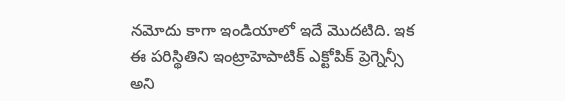నమోదు కాగా ఇండియాలో ఇదే మొదటిది. ఇక ఈ పరిస్థితిని ఇంట్రాహెపాటిక్ ఎక్టోపిక్ ప్రెగ్నెన్సీ అని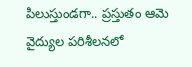పిలుస్తుండగా.. ప్రస్తుతం ఆమె వైద్యుల పరిశీలనలో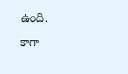ఉంది.
కాగా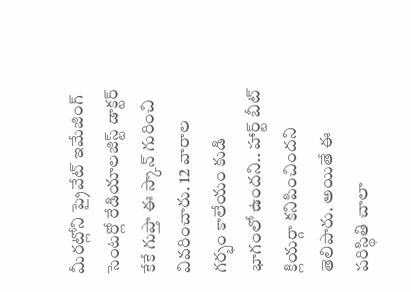మీరట్లోని ప్రైవేట్ ఇమేజింగ్ సెంటర్లో రేడియాలజిస్ట్ డాక్టర్ కేకే గుప్తా ఈ స్కాన్ గురించి వివరించారు. 12 వారాల గర్భం కాలేయం కుడి భాగంలో ఉందని.. హార్ట్ బీట్ క్లియర్గా కనిపించిందని తెలిపారు. అయితే ఈ పరిస్థితి చాలా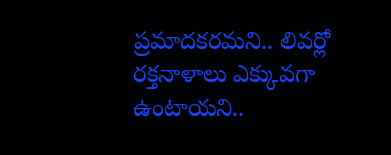ప్రమాదకరమని.. లివర్లో రక్తనాళాలు ఎక్కువగా ఉంటాయని..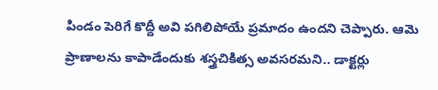పిండం పెరిగే కొద్దీ అవి పగిలిపోయే ప్రమాదం ఉందని చెప్పారు. ఆమె ప్రాణాలను కాపాడేందుకు శస్త్రచికిత్స అవసరమని.. డాక్టర్లు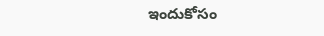ఇందుకోసం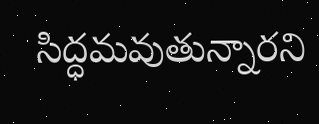సిద్ధమవుతున్నారని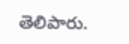తెలిపారు.